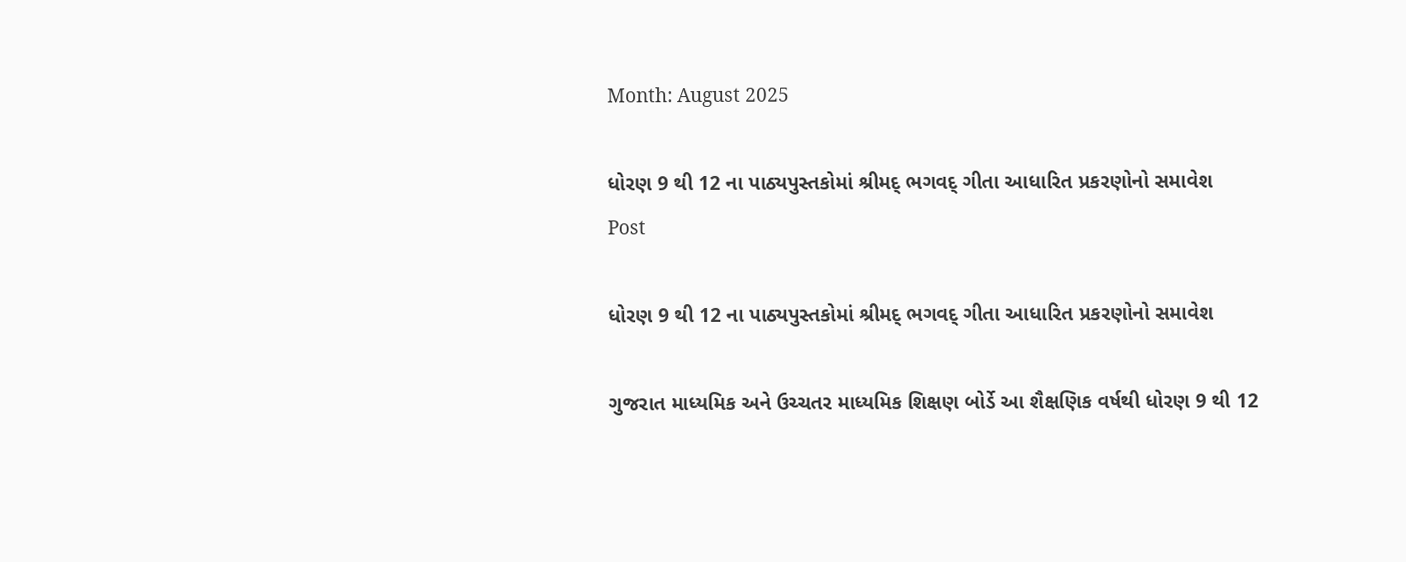Month: August 2025

ધોરણ 9 થી 12 ના પાઠ્યપુસ્તકોમાં શ્રીમદ્ ભગવદ્ ગીતા આધારિત પ્રકરણોનો સમાવેશ
Post

ધોરણ 9 થી 12 ના પાઠ્યપુસ્તકોમાં શ્રીમદ્ ભગવદ્ ગીતા આધારિત પ્રકરણોનો સમાવેશ

ગુજરાત માધ્યમિક અને ઉચ્ચતર માધ્યમિક શિક્ષણ બોર્ડે આ શૈક્ષણિક વર્ષથી ધોરણ 9 થી 12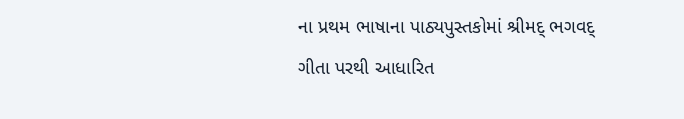ના પ્રથમ ભાષાના પાઠ્યપુસ્તકોમાં શ્રીમદ્ ભગવદ્ ગીતા પરથી આધારિત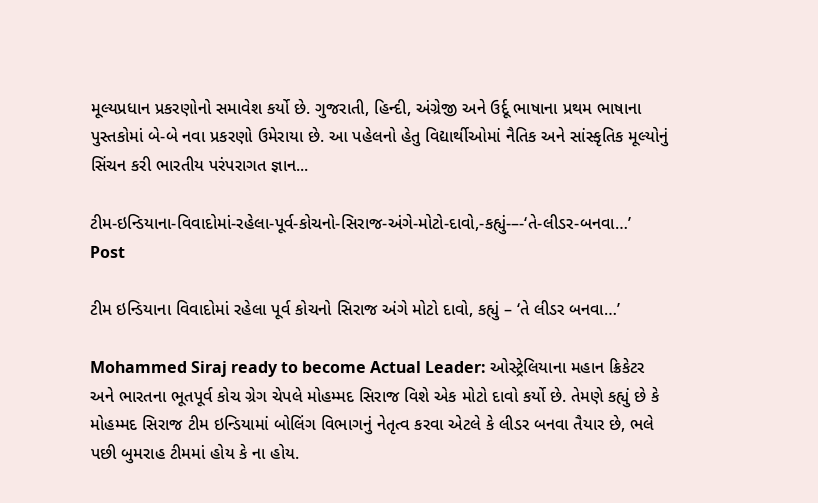મૂલ્યપ્રધાન પ્રકરણોનો સમાવેશ કર્યો છે. ગુજરાતી, હિન્દી, અંગ્રેજી અને ઉર્દૂ ભાષાના પ્રથમ ભાષાના પુસ્તકોમાં બે-બે નવા પ્રકરણો ઉમેરાયા છે. આ પહેલનો હેતુ વિદ્યાર્થીઓમાં નૈતિક અને સાંસ્કૃતિક મૂલ્યોનું સિંચન કરી ભારતીય પરંપરાગત જ્ઞાન...

ટીમ-ઇન્ડિયાના-વિવાદોમાં-રહેલા-પૂર્વ-કોચનો-સિરાજ-અંગે-મોટો-દાવો,-કહ્યું-–-‘તે-લીડર-બનવા…’
Post

ટીમ ઇન્ડિયાના વિવાદોમાં રહેલા પૂર્વ કોચનો સિરાજ અંગે મોટો દાવો, કહ્યું – ‘તે લીડર બનવા…’

Mohammed Siraj ready to become Actual Leader: ઓસ્ટ્રેલિયાના મહાન ક્રિકેટર અને ભારતના ભૂતપૂર્વ કોચ ગ્રેગ ચેપલે મોહમ્મદ સિરાજ વિશે એક મોટો દાવો કર્યો છે. તેમણે કહ્યું છે કે મોહમ્મદ સિરાજ ટીમ ઇન્ડિયામાં બોલિંગ વિભાગનું નેતૃત્વ કરવા એટલે કે લીડર બનવા તૈયાર છે, ભલે પછી બુમરાહ ટીમમાં હોય કે ના હોય.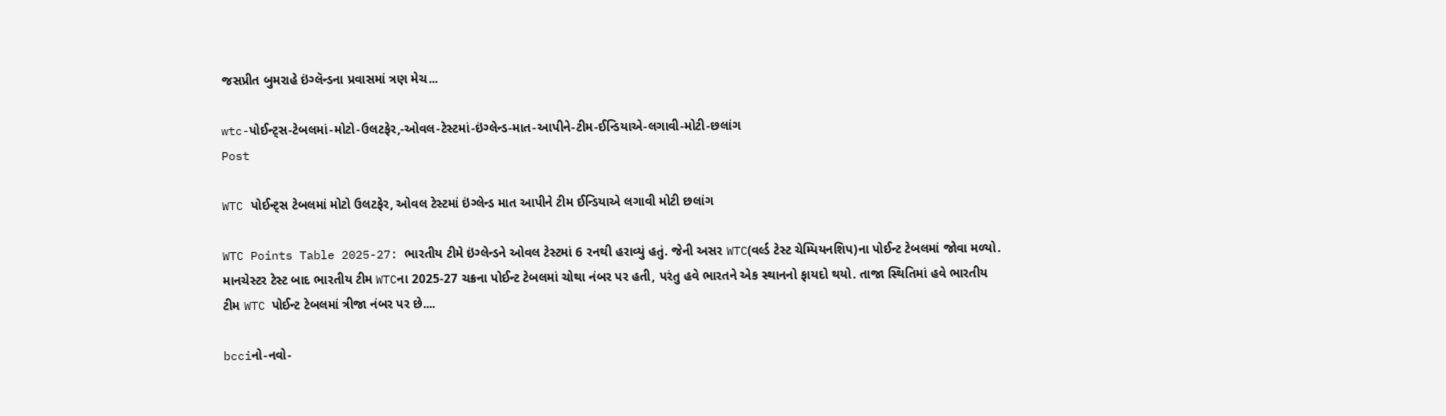જસપ્રીત બુમરાહે ઇંગ્લૅન્ડના પ્રવાસમાં ત્રણ મેચ...

wtc-પોઈન્ટ્સ-ટેબલમાં-મોટો-ઉલટફેર,-ઓવલ-ટેસ્ટમાં-ઇંગ્લેન્ડ-માત-આપીને-ટીમ-ઈન્ડિયાએ-લગાવી-મોટી-છલાંગ
Post

WTC પોઈન્ટ્સ ટેબલમાં મોટો ઉલટફેર, ઓવલ ટેસ્ટમાં ઇંગ્લેન્ડ માત આપીને ટીમ ઈન્ડિયાએ લગાવી મોટી છલાંગ

WTC Points Table 2025-27: ભારતીય ટીમે ઇંગ્લેન્ડને ઓવલ ટેસ્ટમાં 6 રનથી હરાવ્યું હતું. જેની અસર WTC(વર્લ્ડ ટેસ્ટ ચેમ્પિયનશિપ)ના પોઈન્ટ ટેબલમાં જોવા મળ્યો. માનચેસ્ટર ટેસ્ટ બાદ ભારતીય ટીમ WTCના 2025-27 ચક્રના પોઈન્ટ ટેબલમાં ચોથા નંબર પર હતી, પરંતુ હવે ભારતને એક સ્થાનનો ફાયદો થયો. તાજા સ્થિતિમાં હવે ભારતીય ટીમ WTC પોઈન્ટ ટેબલમાં ત્રીજા નંબર પર છે....

bcciનો-નવો-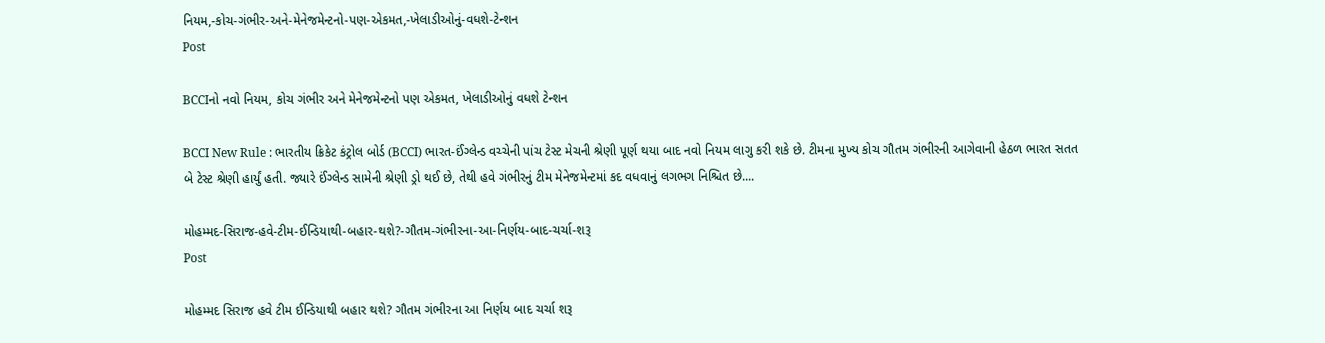નિયમ,-કોચ-ગંભીર-અને-મેનેજમેન્ટનો-પણ-એકમત,-ખેલાડીઓનું-વધશે-ટેન્શન
Post

BCCIનો નવો નિયમ, કોચ ગંભીર અને મેનેજમેન્ટનો પણ એકમત, ખેલાડીઓનું વધશે ટેન્શન

BCCI New Rule : ભારતીય ક્રિકેટ કંટ્રોલ બોર્ડ (BCCI) ભારત-ઈંગ્લેન્ડ વચ્ચેની પાંચ ટેસ્ટ મેચની શ્રેણી પૂર્ણ થયા બાદ નવો નિયમ લાગુ કરી શકે છે. ટીમના મુખ્ય કોચ ગૌતમ ગંભીરની આગેવાની હેઠળ ભારત સતત બે ટેસ્ટ શ્રેણી હાર્યું હતી. જ્યારે ઈંગ્લેન્ડ સામેની શ્રેણી ડ્રો થઈ છે, તેથી હવે ગંભીરનું ટીમ મેનેજમેન્ટમાં કદ વધવાનું લગભગ નિશ્ચિત છે....

મોહમ્મદ-સિરાજ-હવે-ટીમ-ઈન્ડિયાથી-બહાર-થશે?-ગૌતમ-ગંભીરના-આ-નિર્ણય-બાદ-ચર્ચા-શરૂ
Post

મોહમ્મદ સિરાજ હવે ટીમ ઈન્ડિયાથી બહાર થશે? ગૌતમ ગંભીરના આ નિર્ણય બાદ ચર્ચા શરૂ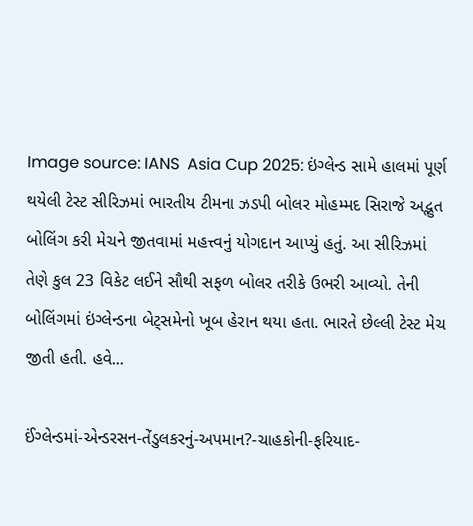Image source: IANS  Asia Cup 2025: ઇંગ્લેન્ડ સામે હાલમાં પૂર્ણ થયેલી ટેસ્ટ સીરિઝમાં ભારતીય ટીમના ઝડપી બોલર મોહમ્મદ સિરાજે અદ્ભુત બોલિંગ કરી મેચને જીતવામાં મહત્ત્વનું યોગદાન આપ્યું હતું. આ સીરિઝમાં તેણે કુલ 23 વિકેટ લઈને સૌથી સફળ બોલર તરીકે ઉભરી આવ્યો. તેની બોલિંગમાં ઇંગ્લેન્ડના બેટ્સમેનો ખૂબ હેરાન થયા હતા. ભારતે છેલ્લી ટેસ્ટ મેચ જીતી હતી. હવે...

ઈંગ્લેન્ડમાં-એન્ડરસન-તેંડુલકરનું-અપમાન?-ચાહકોની-ફરિયાદ-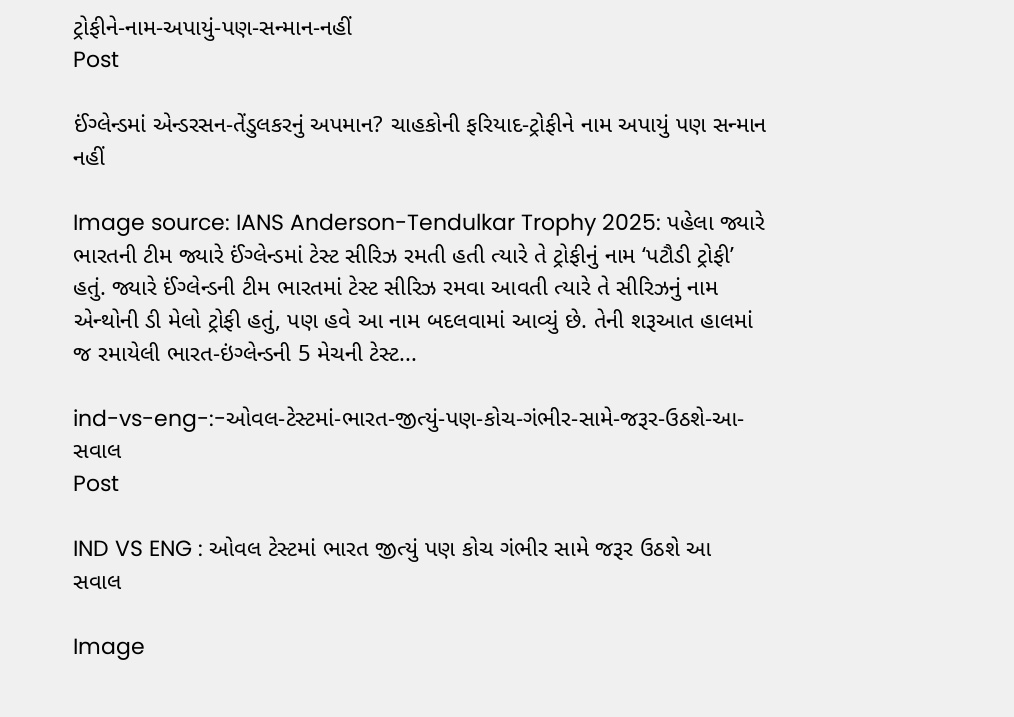ટ્રોફીને-નામ-અપાયું-પણ-સન્માન-નહીં
Post

ઈંગ્લેન્ડમાં એન્ડરસન-તેંડુલકરનું અપમાન? ચાહકોની ફરિયાદ-ટ્રોફીને નામ અપાયું પણ સન્માન નહીં

Image source: IANS Anderson-Tendulkar Trophy 2025: પહેલા જ્યારે ભારતની ટીમ જ્યારે ઈંગ્લેન્ડમાં ટેસ્ટ સીરિઝ રમતી હતી ત્યારે તે ટ્રોફીનું નામ ‘પટૌડી ટ્રોફી’ હતું. જ્યારે ઈંગ્લેન્ડની ટીમ ભારતમાં ટેસ્ટ સીરિઝ રમવા આવતી ત્યારે તે સીરિઝનું નામ એન્થોની ડી મેલો ટ્રોફી હતું, પણ હવે આ નામ બદલવામાં આવ્યું છે. તેની શરૂઆત હાલમાં જ રમાયેલી ભારત-ઇંગ્લેન્ડની 5 મેચની ટેસ્ટ...

ind-vs-eng-:-ઓવલ-ટેસ્ટમાં-ભારત-જીત્યું-પણ-કોચ-ગંભીર-સામે-જરૂર-ઉઠશે-આ-સવાલ
Post

IND VS ENG : ઓવલ ટેસ્ટમાં ભારત જીત્યું પણ કોચ ગંભીર સામે જરૂર ઉઠશે આ સવાલ

Image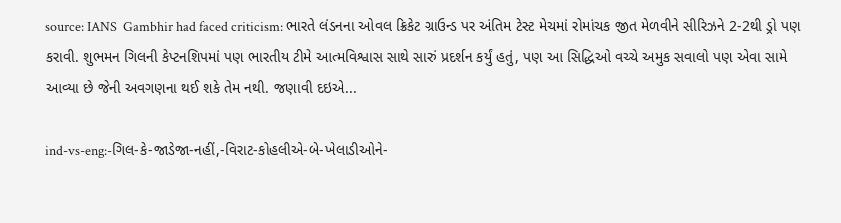source: IANS  Gambhir had faced criticism: ભારતે લંડનના ઓવલ ક્રિકેટ ગ્રાઉન્ડ પર અંતિમ ટેસ્ટ મેચમાં રોમાંચક જીત મેળવીને સીરિઝને 2-2થી ડ્રો પણ કરાવી. શુભમન ગિલની કેપ્ટનશિપમાં પણ ભારતીય ટીમે આત્મવિશ્વાસ સાથે સારું પ્રદર્શન કર્યું હતું, પણ આ સિદ્ધિઓ વચ્ચે અમુક સવાલો પણ એવા સામે આવ્યા છે જેની અવગણના થઈ શકે તેમ નથી. જણાવી દઇએ...

ind-vs-eng:-ગિલ-કે-જાડેજા-નહીં,-વિરાટ-કોહલીએ-બે-ખેલાડીઓને-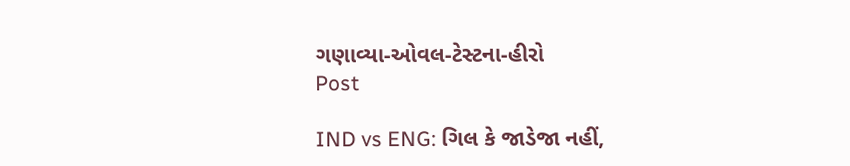ગણાવ્યા-ઓવલ-ટેસ્ટના-હીરો
Post

IND vs ENG: ગિલ કે જાડેજા નહીં,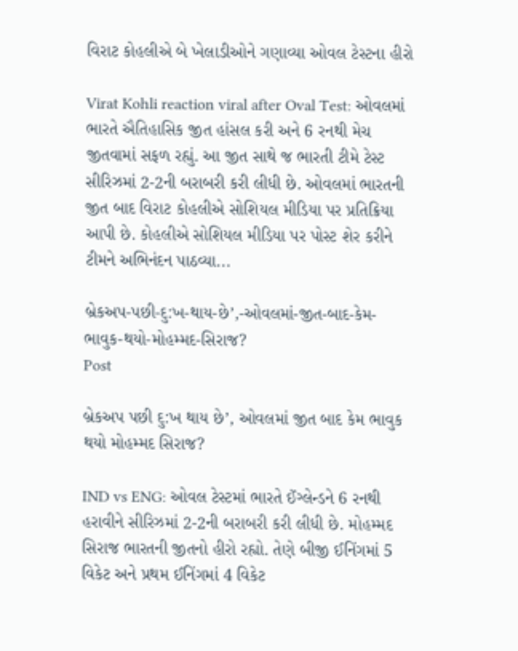વિરાટ કોહલીએ બે ખેલાડીઓને ગણાવ્યા ઓવલ ટેસ્ટના હીરો

Virat Kohli reaction viral after Oval Test: ઓવલમાં ભારતે ઐતિહાસિક જીત હાંસલ કરી અને 6 રનથી મેચ જીતવામાં સફળ રહ્યું. આ જીત સાથે જ ભારતી ટીમે ટેસ્ટ સીરિઝમાં 2-2ની બરાબરી કરી લીધી છે. ઓવલમાં ભારતની જીત બાદ વિરાટ કોહલીએ સોશિયલ મીડિયા પર પ્રતિક્રિયા આપી છે. કોહલીએ સોશિયલ મીડિયા પર પોસ્ટ શેર કરીને ટીમને અભિનંદન પાઠવ્યા...

બ્રેકઅપ-પછી-દુ:ખ-થાય-છે’,-ઓવલમાં-જીત-બાદ-કેમ-ભાવુક-થયો-મોહમ્મદ-સિરાજ?
Post

બ્રેકઅપ પછી દુ:ખ થાય છે’, ઓવલમાં જીત બાદ કેમ ભાવુક થયો મોહમ્મદ સિરાજ?

IND vs ENG: ઓવલ ટેસ્ટમાં ભારતે ઈંગ્લેન્ડને 6 રનથી હરાવીને સીરિઝમાં 2-2ની બરાબરી કરી લીધી છે. મોહમ્મદ સિરાજ ભારતની જીતનો હીરો રહ્યો. તેણે બીજી ઈનિંગમાં 5 વિકેટ અને પ્રથમ ઈનિંગમાં 4 વિકેટ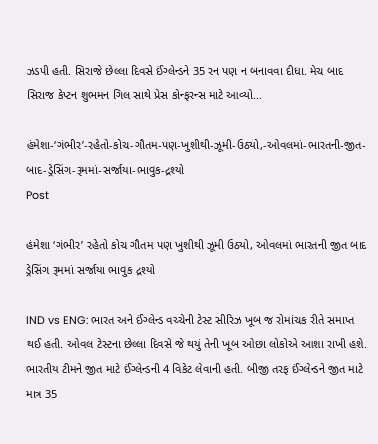ઝડપી હતી. સિરાજે છેલ્લા દિવસે ઈંગ્લેન્ડને 35 રન પણ ન બનાવવા દીધા. મેચ બાદ સિરાજ કેપ્ટન શુભમન ગિલ સાથે પ્રેસ કોન્ફરન્સ માટે આવ્યો...

હંમેશા-‘ગંભીર’-રહેતો-કોચ-ગૌતમ-પણ-ખુશીથી-ઝૂમી-ઉઠ્યો,-ઓવલમાં-ભારતની-જીત-બાદ-ડ્રેસિંગ-રૂમમાં-સર્જાયા-ભાવુક-દ્રશ્યો
Post

હંમેશા ‘ગંભીર’ રહેતો કોચ ગૌતમ પણ ખુશીથી ઝૂમી ઉઠ્યો, ઓવલમાં ભારતની જીત બાદ ડ્રેસિંગ રૂમમાં સર્જાયા ભાવુક દ્રશ્યો

IND vs ENG: ભારત અને ઈંગ્લેન્ડ વચ્ચેની ટેસ્ટ સીરિઝ ખૂબ જ રોમાંચક રીતે સમાપ્ત થઈ હતી. ઓવલ ટેસ્ટના છેલ્લા દિવસે જે થયું તેની ખૂબ ઓછા લોકોએ આશા રાખી હશે. ભારતીય ટીમને જીત માટે ઈંગ્લેન્ડની 4 વિકેટ લેવાની હતી. બીજી તરફ ઈંગ્લેન્ડને જીત માટે માત્ર 35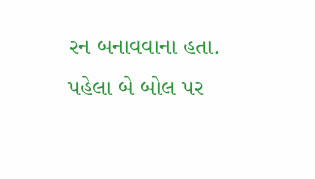રન બનાવવાના હતા. પહેલા બે બોલ પર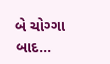બે ચોગ્ગા બાદ...